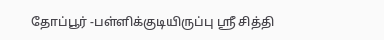தோப்பூர் -பள்ளிக்குடியிருப்பு ஸ்ரீ சித்தி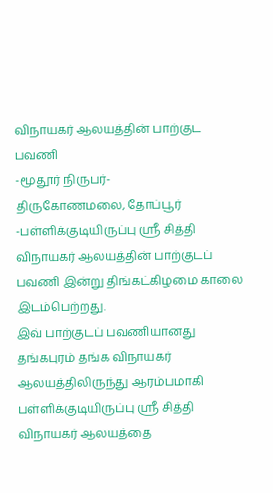விநாயகர் ஆலயத்தின் பாற்குட பவணி
-மூதூர் நிருபர்-
திருகோணமலை, தோப்பூர் -பள்ளிக்குடியிருப்பு ஸ்ரீ சித்தி விநாயகர் ஆலயத்தின் பாற்குடப் பவணி இன்று திங்கட்கிழமை காலை இடம்பெற்றது.
இவ் பாற்குடப் பவணியானது தங்கபுரம் தங்க விநாயகர் ஆலயத்திலிருந்து ஆரம்பமாகி பள்ளிக்குடியிருப்பு ஸ்ரீ சித்தி விநாயகர் ஆலயத்தை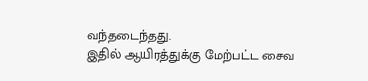வந்தடைந்தது.
இதில் ஆயிரத்துக்கு மேற்பட்ட சைவ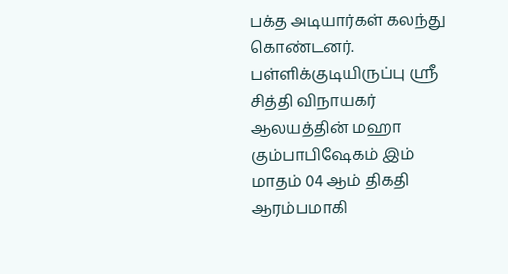பக்த அடியார்கள் கலந்து கொண்டனர்.
பள்ளிக்குடியிருப்பு ஸ்ரீ சித்தி விநாயகர் ஆலயத்தின் மஹா கும்பாபிஷேகம் இம் மாதம் 04 ஆம் திகதி ஆரம்பமாகி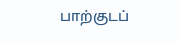பாற்குடப்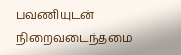பவணியுடன் நிறைவடைந்தமை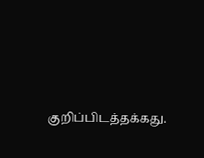குறிப்பிடத்தக்கது.